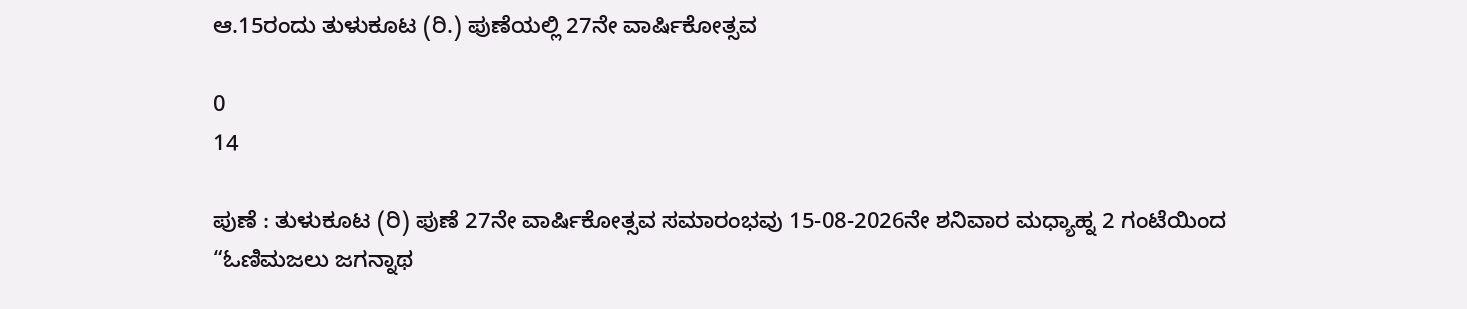ಆ.15ರಂದು ತುಳುಕೂಟ (ರಿ.) ಪುಣೆಯಲ್ಲಿ 27ನೇ ವಾರ್ಷಿಕೋತ್ಸವ

0
14

ಪುಣೆ : ತುಳುಕೂಟ (ರಿ) ಪುಣೆ 27ನೇ ವಾರ್ಷಿಕೋತ್ಸವ ಸಮಾರಂಭವು 15-08-2026ನೇ ಶನಿವಾರ ಮಧ್ಯಾಹ್ನ 2 ಗಂಟೆಯಿಂದ “ಓಣಿಮಜಲು ಜಗನ್ನಾಥ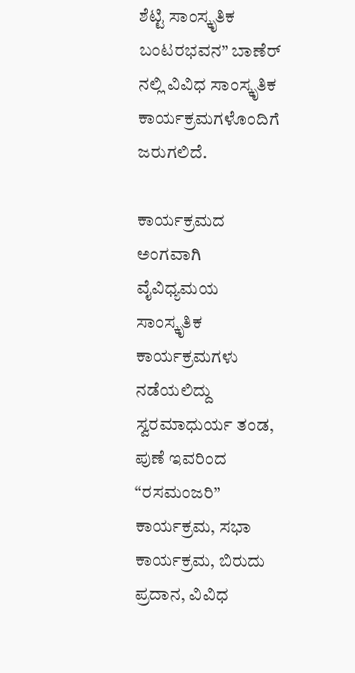ಶೆಟ್ಟಿ ಸಾಂಸ್ಕೃತಿಕ ಬಂಟರಭವನ” ಬಾಣೆರ್ ನಲ್ಲಿ ವಿವಿಧ ಸಾಂಸ್ಕೃತಿಕ ಕಾರ್ಯಕ್ರಮಗಳೊಂದಿಗೆ ಜರುಗಲಿದೆ.

ಕಾರ್ಯಕ್ರಮದ ಅಂಗವಾಗಿ ವೈವಿಧ್ಯಮಯ ಸಾಂಸ್ಕೃತಿಕ ಕಾರ್ಯಕ್ರಮಗಳು ನಡೆಯಲಿದ್ದು ಸ್ವರಮಾಧುರ್ಯ ತಂಡ, ಪುಣೆ ಇವರಿಂದ “ರಸಮಂಜರಿ” ಕಾರ್ಯಕ್ರಮ, ಸಭಾ ಕಾರ್ಯಕ್ರಮ, ಬಿರುದು ಪ್ರದಾನ, ವಿವಿಧ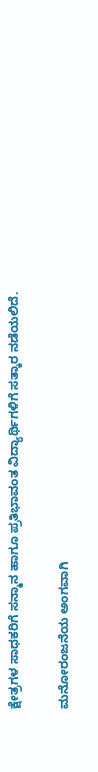ಕ್ಷೇತ್ರಗಳ ಸಾಧಕರಿಗೆ ಸನ್ಮಾನ ಹಾಗೂ ಪ್ರತಿಭಾವಂತ ವಿದ್ಯಾರ್ಥಿಗಳಿಗೆ ಸತ್ಕಾರ ನಡೆಯಲಿದೆ.

ಮನೋರಂಜನೆಯ ಅಂಗವಾಗಿ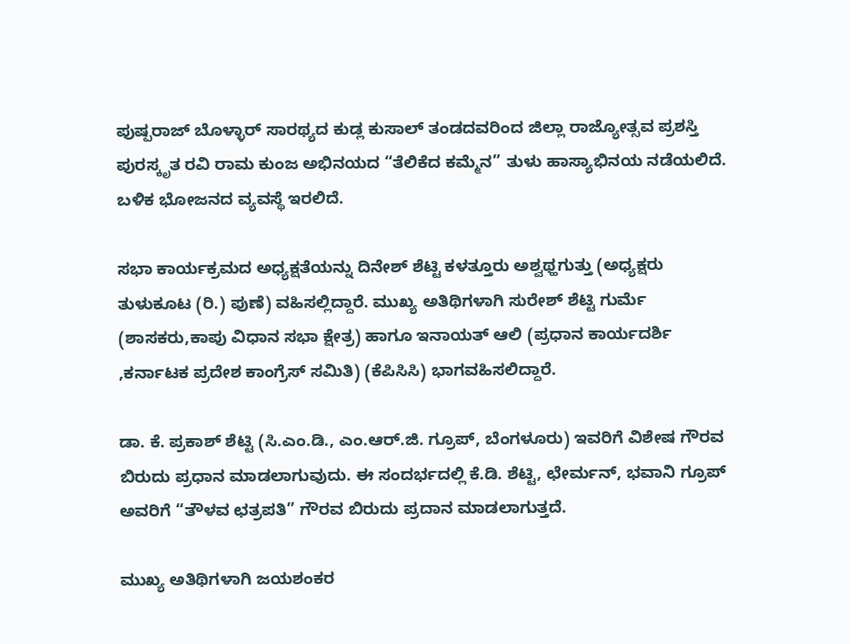ಪುಷ್ಪರಾಜ್ ಬೊಳ್ಳಾರ್ ಸಾರಥ್ಯದ ಕುಡ್ಲ ಕುಸಾಲ್ ತಂಡದವರಿಂದ ಜಿಲ್ಲಾ ರಾಜ್ಯೋತ್ಸವ ಪ್ರಶಸ್ತಿ ಪುರಸ್ಕೃತ ರವಿ ರಾಮ ಕುಂಜ ಅಭಿನಯದ “ತೆಲಿಕೆದ ಕಮ್ಮೆನ” ತುಳು ಹಾಸ್ಯಾಭಿನಯ ನಡೆಯಲಿದೆ. ಬಳಿಕ ಭೋಜನದ ವ್ಯವಸ್ಥೆ ಇರಲಿದೆ.

ಸಭಾ ಕಾರ್ಯಕ್ರಮದ ಅಧ್ಯಕ್ಷತೆಯನ್ನು ದಿನೇಶ್‌ ಶೆಟ್ಟಿ ಕಳತ್ತೂರು ಅಶ್ವಥ್ಹಗುತ್ತು (ಅಧ್ಯಕ್ಷರು ತುಳುಕೂಟ (ರಿ.) ಪುಣೆ) ವಹಿಸಲ್ಲಿದ್ದಾರೆ. ಮುಖ್ಯ ಅತಿಥಿಗಳಾಗಿ ಸುರೇಶ್‌ ಶೆಟ್ಟಿ ಗುರ್ಮೆ (ಶಾಸಕರು,ಕಾಪು ವಿಧಾನ ಸಭಾ ಕ್ಷೇತ್ರ) ಹಾಗೂ ಇನಾಯತ್‌ ಆಲಿ (ಪ್ರಧಾನ ಕಾರ್ಯದರ್ಶಿ ,ಕರ್ನಾಟಕ ಪ್ರದೇಶ ಕಾಂಗ್ರೆಸ್‌ ಸಮಿತಿ) (ಕೆಪಿಸಿಸಿ) ಭಾಗವಹಿಸಲಿದ್ದಾರೆ.

ಡಾ. ಕೆ. ಪ್ರಕಾಶ್ ಶೆಟ್ಟಿ (ಸಿ.ಎಂ.ಡಿ., ಎಂ.ಆರ್.ಜಿ. ಗ್ರೂಪ್, ಬೆಂಗಳೂರು) ಇವರಿಗೆ ವಿಶೇಷ ಗೌರವ ಬಿರುದು ಪ್ರಧಾನ ಮಾಡಲಾಗುವುದು. ಈ ಸಂದರ್ಭದಲ್ಲಿ ಕೆ.ಡಿ. ಶೆಟ್ಟಿ, ಛೇರ್ಮನ್, ಭವಾನಿ ಗ್ರೂಪ್ ಅವರಿಗೆ “ತೌಳವ ಛತ್ರಪತಿ” ಗೌರವ ಬಿರುದು ಪ್ರದಾನ ಮಾಡಲಾಗುತ್ತದೆ.

ಮುಖ್ಯ ಅತಿಥಿಗಳಾಗಿ ಜಯಶಂಕರ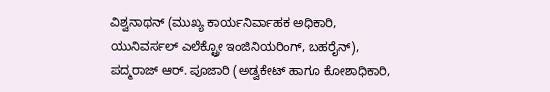ವಿಶ್ವನಾಥನ್ (ಮುಖ್ಯ ಕಾರ್ಯನಿರ್ವಾಹಕ ಅಧಿಕಾರಿ, ಯುನಿವರ್ಸಲ್ ಎಲೆಕ್ಟ್ರೋ ಇಂಜಿನಿಯರಿಂಗ್, ಬಹರೈನ್), ಪದ್ಮರಾಜ್ ಆರ್. ಪೂಜಾರಿ (ಅಡ್ವಕೇಟ್ ಹಾಗೂ ಕೋಶಾಧಿಕಾರಿ,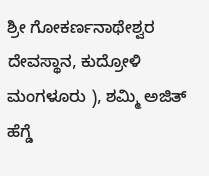ಶ್ರೀ ಗೋಕರ್ಣನಾಥೇಶ್ವರ ದೇವಸ್ಥಾನ, ಕುದ್ರೋಳಿ ಮಂಗಳೂರು ), ಶಮ್ಮಿ ಅಜಿತ್ ಹೆಗ್ಡೆ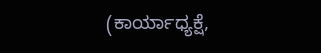(ಕಾರ್ಯಾಧ್ಯಕ್ಷೆ,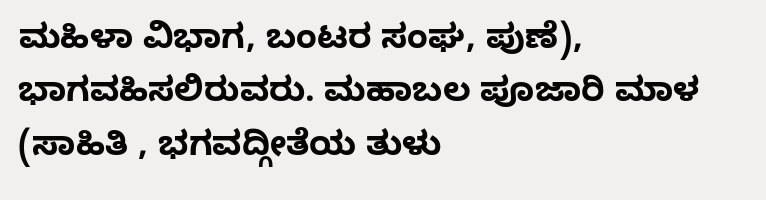ಮಹಿಳಾ ವಿಭಾಗ, ಬಂಟರ ಸಂಘ, ಪುಣೆ), ಭಾಗವಹಿಸಲಿರುವರು. ಮಹಾಬಲ ಪೂಜಾರಿ ಮಾಳ (ಸಾಹಿತಿ , ಭಗವದ್ಗೀತೆಯ ತುಳು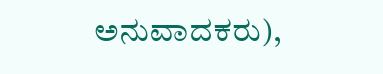ಅನುವಾದಕರು),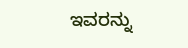ಇವರನ್ನು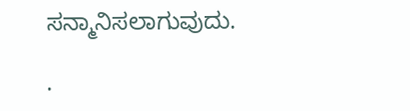ಸನ್ಮಾನಿಸಲಾಗುವುದು.

.